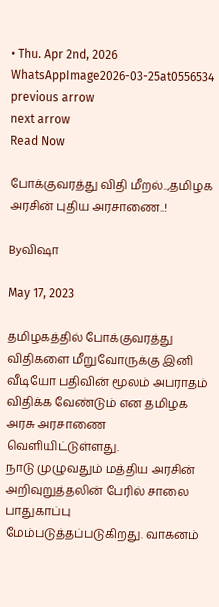• Thu. Apr 2nd, 2026
WhatsAppImage2026-03-25at0556534
previous arrow
next arrow
Read Now

போக்குவரத்து விதி மீறல்..,தமிழக அரசின் புதிய அரசாணை..!

Byவிஷா

May 17, 2023

தமிழகத்தில் போக்குவரத்து விதிகளை மீறுவோருக்கு இனி வீடியோ பதிவின் மூலம் அபராதம் விதிக்க வேண்டும் என தமிழக அரசு அரசாணை வெளியிட்டுள்ளது.
நாடு முழுவதும் மத்திய அரசின் அறிவுறுத்தலின் பேரில் சாலை பாதுகாப்பு மேம்படுத்தப்படுகிறது. வாகனம்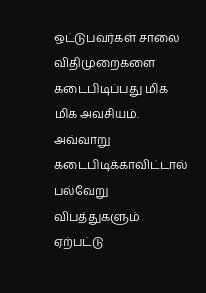ஒட்டுபவர்கள் சாலை விதிமுறைகளை கடைபிடிப்பது மிக மிக அவசியம். அவ்வாறு கடைபிடிக்காவிட்டால் பல்வேறு விபத்துகளும் ஏற்பட்டு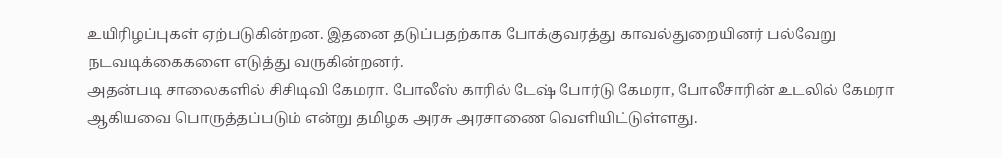உயிரிழப்புகள் ஏற்படுகின்றன. இதனை தடுப்பதற்காக போக்குவரத்து காவல்துறையினர் பல்வேறு நடவடிக்கைகளை எடுத்து வருகின்றனர்.
அதன்படி சாலைகளில் சிசிடிவி கேமரா. போலீஸ் காரில் டேஷ் போர்டு கேமரா, போலீசாரின் உடலில் கேமரா ஆகியவை பொருத்தப்படும் என்று தமிழக அரசு அரசாணை வெளியிட்டுள்ளது.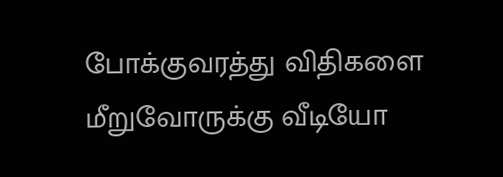போக்குவரத்து விதிகளை மீறுவோருக்கு வீடியோ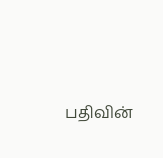பதிவின்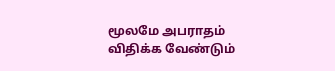மூலமே அபராதம் விதிக்க வேண்டும்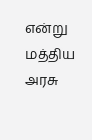என்று மத்திய அரசு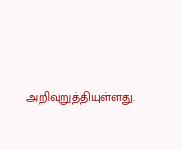அறிவுறுத்தியுள்ளது.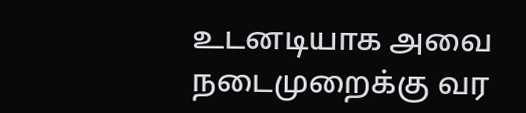உடனடியாக அவை நடைமுறைக்கு வர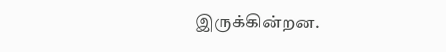இருக்கின்றன.